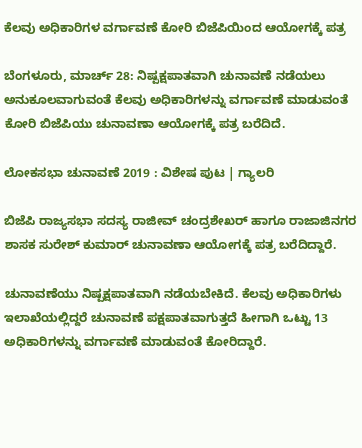ಕೆಲವು ಅಧಿಕಾರಿಗಳ ವರ್ಗಾವಣೆ ಕೋರಿ ಬಿಜೆಪಿಯಿಂದ ಆಯೋಗಕ್ಕೆ ಪತ್ರ

ಬೆಂಗಳೂರು, ಮಾರ್ಚ್ 28: ನಿಷ್ಪಕ್ಷಪಾತವಾಗಿ ಚುನಾವಣೆ ನಡೆಯಲು ಅನುಕೂಲವಾಗುವಂತೆ ಕೆಲವು ಅಧಿಕಾರಿಗಳನ್ನು ವರ್ಗಾವಣೆ ಮಾಡುವಂತೆ ಕೋರಿ ಬಿಜೆಪಿಯು ಚುನಾವಣಾ ಆಯೋಗಕ್ಕೆ ಪತ್ರ ಬರೆದಿದೆ.

ಲೋಕಸಭಾ ಚುನಾವಣೆ 2019 : ವಿಶೇಷ ಪುಟ | ಗ್ಯಾಲರಿ

ಬಿಜೆಪಿ ರಾಜ್ಯಸಭಾ ಸದಸ್ಯ ರಾಜೀವ್ ಚಂದ್ರಶೇಖರ್ ಹಾಗೂ ರಾಜಾಜಿನಗರ ಶಾಸಕ ಸುರೇಶ್ ಕುಮಾರ್ ಚುನಾವಣಾ ಆಯೋಗಕ್ಕೆ ಪತ್ರ ಬರೆದಿದ್ದಾರೆ.

ಚುನಾವಣೆಯು ನಿಷ್ಪಕ್ಷಪಾತವಾಗಿ ನಡೆಯಬೇಕಿದೆ. ಕೆಲವು ಅಧಿಕಾರಿಗಳು ಇಲಾಖೆಯಲ್ಲಿದ್ದರೆ ಚುನಾವಣೆ ಪಕ್ಷಪಾತವಾಗುತ್ತದೆ ಹೀಗಾಗಿ ಒಟ್ಟು 13 ಅಧಿಕಾರಿಗಳನ್ನು ವರ್ಗಾವಣೆ ಮಾಡುವಂತೆ ಕೋರಿದ್ದಾರೆ.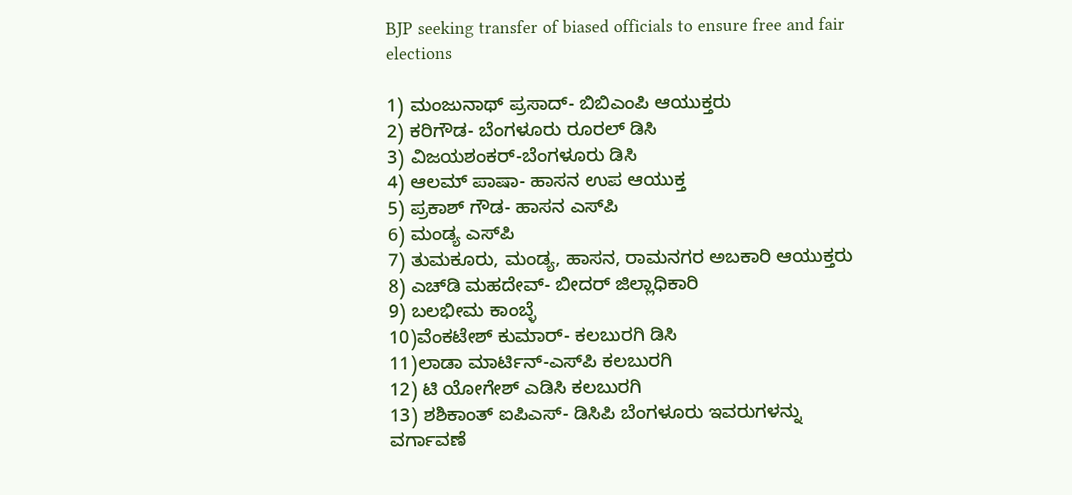BJP seeking transfer of biased officials to ensure free and fair elections

1) ಮಂಜುನಾಥ್ ಪ್ರಸಾದ್- ಬಿಬಿಎಂಪಿ ಆಯುಕ್ತರು
2) ಕರಿಗೌಡ- ಬೆಂಗಳೂರು ರೂರಲ್ ಡಿಸಿ
3) ವಿಜಯಶಂಕರ್-ಬೆಂಗಳೂರು ಡಿಸಿ
4) ಆಲಮ್ ಪಾಷಾ- ಹಾಸನ ಉಪ ಆಯುಕ್ತ
5) ಪ್ರಕಾಶ್ ಗೌಡ- ಹಾಸನ ಎಸ್‌ಪಿ
6) ಮಂಡ್ಯ ಎಸ್‌ಪಿ
7) ತುಮಕೂರು, ಮಂಡ್ಯ, ಹಾಸನ, ರಾಮನಗರ ಅಬಕಾರಿ ಆಯುಕ್ತರು
8) ಎಚ್‌ಡಿ ಮಹದೇವ್- ಬೀದರ್ ಜಿಲ್ಲಾಧಿಕಾರಿ
9) ಬಲಭೀಮ ಕಾಂಬ್ಳೆ
10)ವೆಂಕಟೇಶ್ ಕುಮಾರ್- ಕಲಬುರಗಿ ಡಿಸಿ
11)ಲಾಡಾ ಮಾರ್ಟಿನ್-ಎಸ್‌ಪಿ ಕಲಬುರಗಿ
12) ಟಿ ಯೋಗೇಶ್ ಎಡಿಸಿ ಕಲಬುರಗಿ
13) ಶಶಿಕಾಂತ್ ಐಪಿಎಸ್- ಡಿಸಿಪಿ ಬೆಂಗಳೂರು ಇವರುಗಳನ್ನು ವರ್ಗಾವಣೆ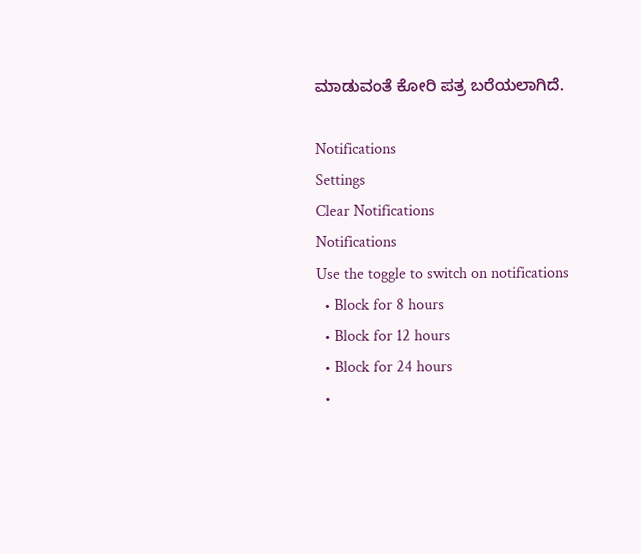ಮಾಡುವಂತೆ ಕೋರಿ ಪತ್ರ ಬರೆಯಲಾಗಿದೆ.

Notifications
Settings
Clear Notifications
Notifications
Use the toggle to switch on notifications
  • Block for 8 hours
  • Block for 12 hours
  • Block for 24 hours
  •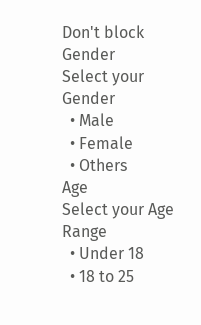Don't block
Gender
Select your Gender
  • Male
  • Female
  • Others
Age
Select your Age Range
  • Under 18
  • 18 to 25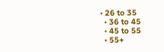• 26 to 35
  • 36 to 45
  • 45 to 55
  • 55+